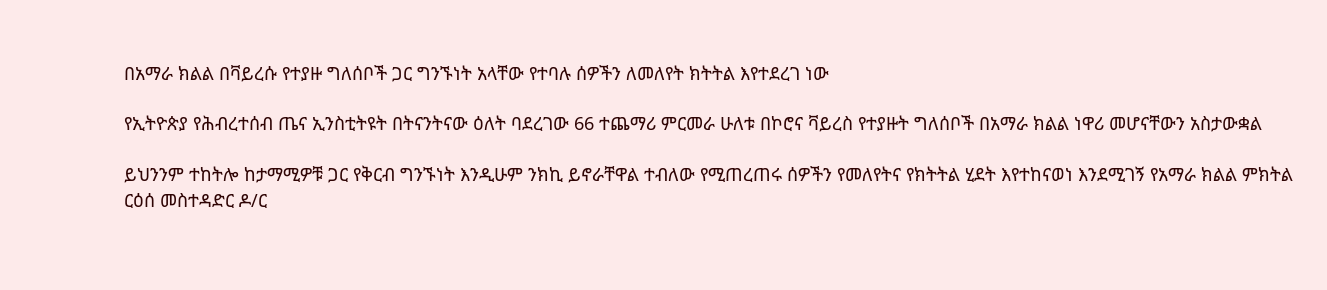በአማራ ክልል በቫይረሱ የተያዙ ግለሰቦች ጋር ግንኙነት አላቸው የተባሉ ሰዎችን ለመለየት ክትትል እየተደረገ ነው

የኢትዮጵያ የሕብረተሰብ ጤና ኢንስቲትዩት በትናንትናው ዕለት ባደረገው 66 ተጨማሪ ምርመራ ሁለቱ በኮሮና ቫይረስ የተያዙት ግለሰቦች በአማራ ክልል ነዋሪ መሆናቸውን አስታውቋል

ይህንንም ተከትሎ ከታማሚዎቹ ጋር የቅርብ ግንኙነት እንዲሁም ንክኪ ይኖራቸዋል ተብለው የሚጠረጠሩ ሰዎችን የመለየትና የክትትል ሂደት እየተከናወነ እንደሚገኝ የአማራ ክልል ምክትል ርዕሰ መስተዳድር ዶ/ር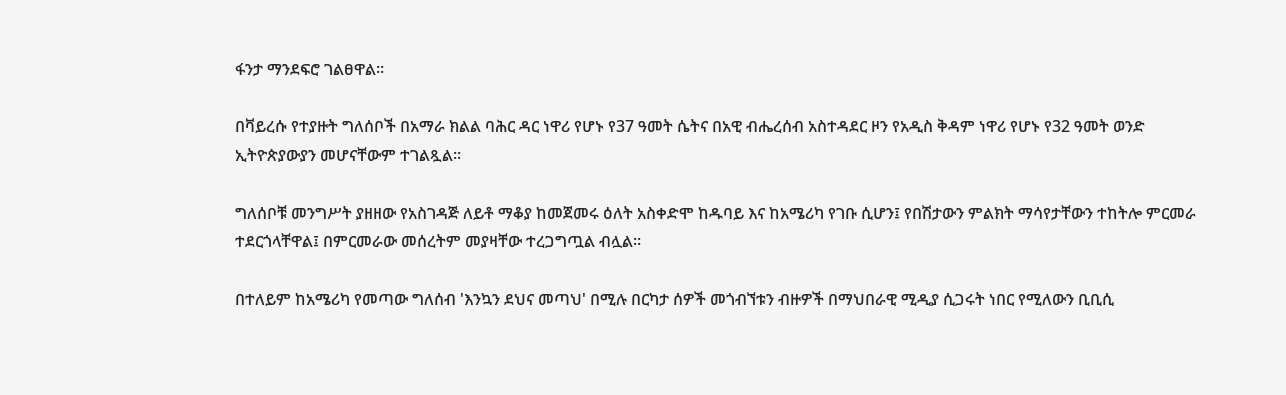ፋንታ ማንደፍሮ ገልፀዋል።

በቫይረሱ የተያዙት ግለሰቦች በአማራ ክልል ባሕር ዳር ነዋሪ የሆኑ የ37 ዓመት ሴትና በአዊ ብሔረሰብ አስተዳደር ዞን የአዲስ ቅዳም ነዋሪ የሆኑ የ32 ዓመት ወንድ ኢትዮጵያውያን መሆናቸውም ተገልጿል።

ግለሰቦቹ መንግሥት ያዘዘው የአስገዳጅ ለይቶ ማቆያ ከመጀመሩ ዕለት አስቀድሞ ከዱባይ እና ከአሜሪካ የገቡ ሲሆን፤ የበሽታውን ምልክት ማሳየታቸውን ተከትሎ ምርመራ ተደርጎላቸዋል፤ በምርመራው መሰረትም መያዛቸው ተረጋግጧል ብሏል።

በተለይም ከአሜሪካ የመጣው ግለሰብ 'እንኳን ደህና መጣህ' በሚሉ በርካታ ሰዎች መጎብኘቱን ብዙዎች በማህበራዊ ሚዲያ ሲጋሩት ነበር የሚለውን ቢቢሲ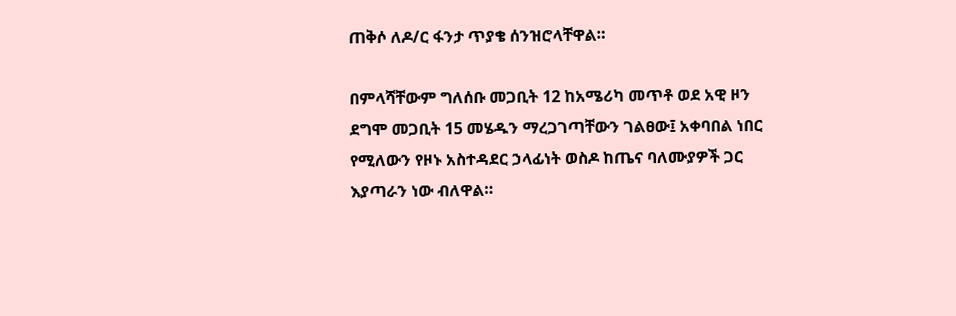ጠቅሶ ለዶ/ር ፋንታ ጥያቄ ሰንዝሮላቸዋል።

በምላሻቸውም ግለሰቡ መጋቢት 12 ከአሜሪካ መጥቶ ወደ አዊ ዞን ደግሞ መጋቢት 15 መሄዱን ማረጋገጣቸውን ገልፀው፤ አቀባበል ነበር የሚለውን የዞኑ አስተዳደር ኃላፊነት ወስዶ ከጤና ባለሙያዎች ጋር እያጣራን ነው ብለዋል።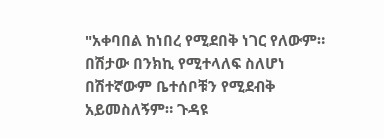"አቀባበል ከነበረ የሚደበቅ ነገር የለውም። በሽታው በንክኪ የሚተላለፍ ስለሆነ በሽተኛውም ቤተሰቦቹን የሚደብቅ አይመስለኝም። ጉዳዩ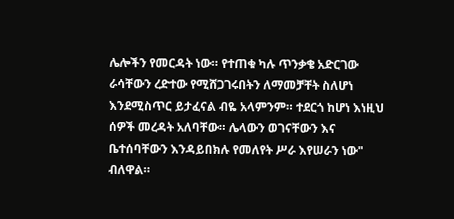ሌሎችን የመርዳት ነው። የተጠቁ ካሉ ጥንቃቄ አድርገው ራሳቸውን ረድተው የሚሸጋገሩበትን ለማመቻቸት ስለሆነ እንደሚስጥር ይታፈናል ብዬ አላምንም። ተደርጎ ከሆነ እነዚህ ሰዎች መረዳት አለባቸው። ሌላውን ወገናቸውን እና ቤተሰባቸውን እንዳይበክሉ የመለየት ሥራ እየሠራን ነው" ብለዋል።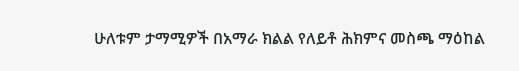ሁለቱም ታማሚዎች በአማራ ክልል የለይቶ ሕክምና መስጫ ማዕከል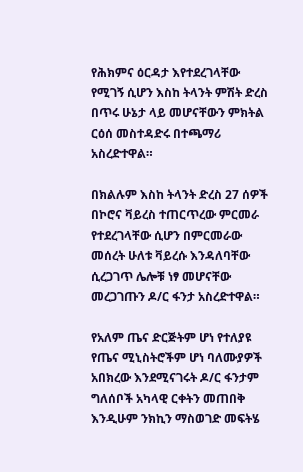የሕክምና ዕርዳታ እየተደረገላቸው የሚገኝ ሲሆን እስከ ትላንት ምሽት ድረስ በጥሩ ሁኔታ ላይ መሆናቸውን ምክትል ርዕሰ መስተዳድሩ በተጫማሪ አስረድተዋል።

በክልሉም እስከ ትላንት ድረስ 27 ሰዎች በኮሮና ቫይረስ ተጠርጥረው ምርመራ የተደረገላቸው ሲሆን በምርመራው መሰረት ሁለቱ ቫይረሱ እንዳለባቸው ሲረጋገጥ ሌሎቹ ነፃ መሆናቸው መረጋገጡን ዶ/ር ፋንታ አስረድተዋል።

የአለም ጤና ድርጅትም ሆነ የተለያዩ የጤና ሚኒስትሮችም ሆነ ባለሙያዎች አበክረው እንደሚናገሩት ዶ/ር ፋንታም ግለሰቦች አካላዊ ርቀትን መጠበቅ እንዲሁም ንክኪን ማስወገድ መፍትሄ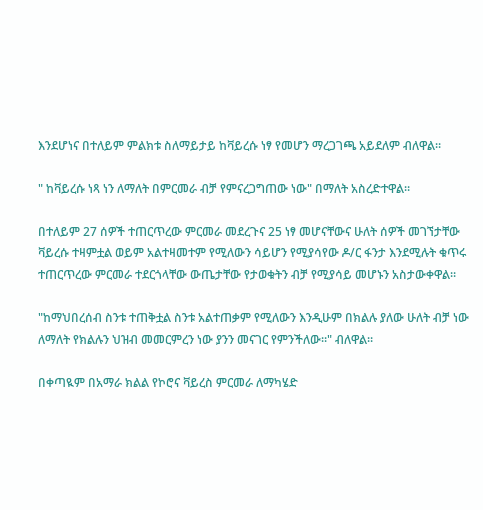እንደሆነና በተለይም ምልክቱ ስለማይታይ ከቫይረሱ ነፃ የመሆን ማረጋገጫ አይደለም ብለዋል።

" ከቫይረሱ ነጻ ነን ለማለት በምርመራ ብቻ የምናረጋግጠው ነው" በማለት አስረድተዋል።

በተለይም 27 ሰዎች ተጠርጥረው ምርመራ መደረጉና 25 ነፃ መሆናቸውና ሁለት ሰዎች መገኘታቸው ቫይረሱ ተዛምቷል ወይም አልተዛመተም የሚለውን ሳይሆን የሚያሳየው ዶ/ር ፋንታ እንደሚሉት ቁጥሩ ተጠርጥረው ምርመራ ተደርጎላቸው ውጤታቸው የታወቁትን ብቻ የሚያሳይ መሆኑን አስታውቀዋል።

"ከማህበረሰብ ስንቱ ተጠቅቷል ስንቱ አልተጠቃም የሚለውን እንዲሁም በክልሉ ያለው ሁለት ብቻ ነው ለማለት የክልሉን ህዝብ መመርምረን ነው ያንን መናገር የምንችለው።" ብለዋል።

በቀጣዪም በአማራ ክልል የኮሮና ቫይረስ ምርመራ ለማካሄድ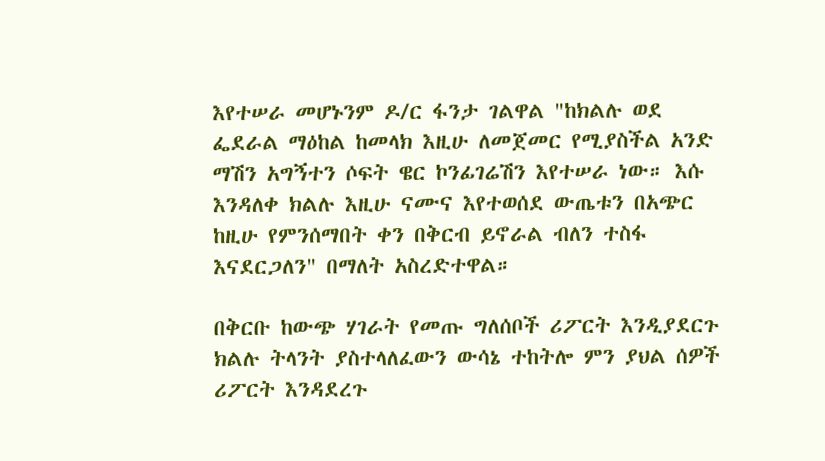እየተሠራ መሆኑንም ዶ/ር ፋንታ ገልዋል "ከክልሉ ወደ ፌደራል ማዕከል ከመላክ እዚሁ ለመጀመር የሚያስችል አንድ ማሽን አግኝተን ሶፍት ዌር ኮንፊገሬሽን እየተሠራ ነው። እሱ እንዳለቀ ክልሉ እዚሁ ናሙና እየተወሰደ ውጤቱን በአጭር ከዚሁ የምንሰማበት ቀን በቅርብ ይኖራል ብለን ተስፋ እናደርጋለን" በማለት አስረድተዋል።

በቅርቡ ከውጭ ሃገራት የመጡ ግለሰቦች ሪፖርት እንዲያደርጉ ክልሉ ትላንት ያስተላለፈውን ውሳኔ ተከትሎ ምን ያህል ሰዎች ሪፖርት እንዳደረጉ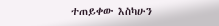ተጠይቀው እስካሁን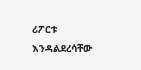ሪፖርቱ እንዳልደረሳቸው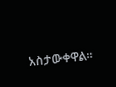አስታውቀዋል።